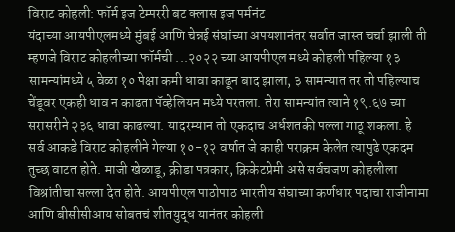विराट कोहली: फॉर्म इज टेम्पररी बट क्लास इज पर्मनंट
यंदाच्या आयपीएलमध्ये मुंबई आणि चेन्नई संघांच्या अपयशानंतर सर्वात जास्त चर्चा झाली ती म्हणजे विराट कोहलीच्या फॉर्मची ...२०२२ च्या आयपीएल मध्ये कोहली पहिल्या १३ सामन्यांमध्ये ५ वेळा १० पेक्षा कमी धावा काढून बाद झाला, ३ सामन्यात तर तो पहिल्याच चेंडूवर एकही धाव न काढता पॅव्हेलियन मध्ये परतला. तेरा सामन्यांत त्याने १९.६७ च्या सरासरीने २३६ धावा काढल्या. यादरम्यान तो एकदाच अर्धशतकी पल्ला गाठू शकला. हे सर्व आकडे विराट कोहलीने गेल्या १०-१२ वर्षात जे काही पराक्रम केलेत त्यापुढे एकदम तुच्छ वाटत होते. माजी खेळाडू, क्रीडा पत्रकार, क्रिकेटप्रेमी असे सर्वचजण कोहलीला विश्रांतीचा सल्ला देत होते. आयपीएल पाठोपाठ भारतीय संघाच्या कर्णधार पदाचा राजीनामा आणि बीसीसीआय सोबतचं शीतयुद्ध यानंतर कोहली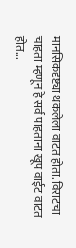मानसिकदृष्ट्या थकलेला वाटत होता. विराटचा चाहता म्हणून हे सर्व पाहताना खूप वाईट वाटत होत...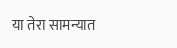या तेरा सामन्यात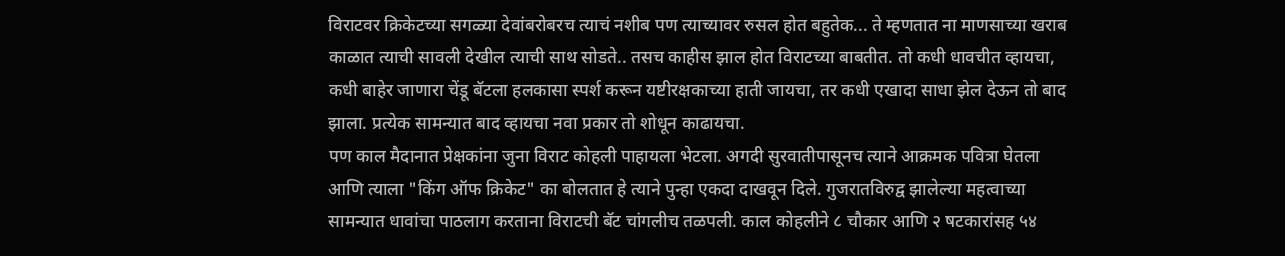विराटवर क्रिकेटच्या सगळ्या देवांबरोबरच त्याचं नशीब पण त्याच्यावर रुसल होत बहुतेक... ते म्हणतात ना माणसाच्या खराब काळात त्याची सावली देखील त्याची साथ सोडते.. तसच काहीस झाल होत विराटच्या बाबतीत. तो कधी धावचीत व्हायचा, कधी बाहेर जाणारा चेंडू बॅटला हलकासा स्पर्श करून यष्टीरक्षकाच्या हाती जायचा, तर कधी एखादा साधा झेल देऊन तो बाद झाला. प्रत्येक सामन्यात बाद व्हायचा नवा प्रकार तो शोधून काढायचा.
पण काल मैदानात प्रेक्षकांना जुना विराट कोहली पाहायला भेटला. अगदी सुरवातीपासूनच त्याने आक्रमक पवित्रा घेतला आणि त्याला "किंग ऑफ क्रिकेट" का बोलतात हे त्याने पुन्हा एकदा दाखवून दिले. गुजरातविरुद्व झालेल्या महत्वाच्या सामन्यात धावांचा पाठलाग करताना विराटची बॅट चांगलीच तळपली. काल कोहलीने ८ चौकार आणि २ षटकारांसह ५४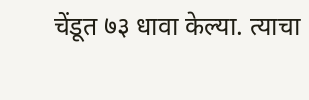चेंडूत ७३ धावा केल्या. त्याचा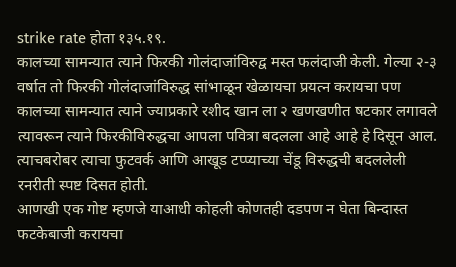strike rate होता १३५.१९.
कालच्या सामन्यात त्याने फिरकी गोलंदाजांविरुद्व मस्त फलंदाजी केली. गेल्या २-३ वर्षात तो फिरकी गोलंदाजांविरुद्ध सांभाळून खेळायचा प्रयत्न करायचा पण कालच्या सामन्यात त्याने ज्याप्रकारे रशीद खान ला २ खणखणीत षटकार लगावले त्यावरून त्याने फिरकीविरुद्धचा आपला पवित्रा बदलला आहे आहे हे दिसून आल. त्याचबरोबर त्याचा फुटवर्क आणि आखूड टप्प्याच्या चेंडू विरुद्धची बदललेली रनरीती स्पष्ट दिसत होती.
आणखी एक गोष्ट म्हणजे याआधी कोहली कोणतही दडपण न घेता बिन्दास्त फटकेबाजी करायचा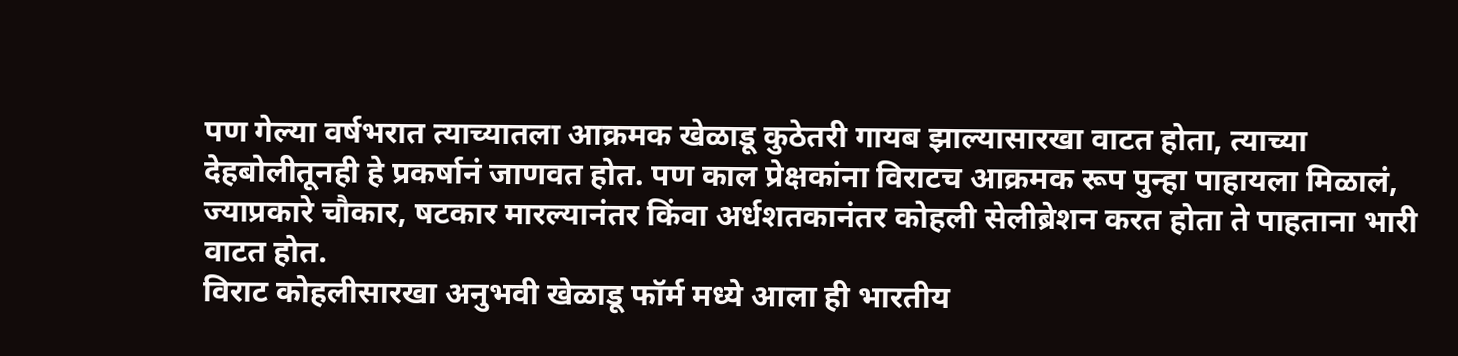पण गेल्या वर्षभरात त्याच्यातला आक्रमक खेळाडू कुठेतरी गायब झाल्यासारखा वाटत होता, त्याच्या देहबोलीतूनही हे प्रकर्षानं जाणवत होत. पण काल प्रेक्षकांना विराटच आक्रमक रूप पुन्हा पाहायला मिळालं, ज्याप्रकारे चौकार, षटकार मारल्यानंतर किंवा अर्धशतकानंतर कोहली सेलीब्रेशन करत होता ते पाहताना भारी वाटत होत.
विराट कोहलीसारखा अनुभवी खेळाडू फॉर्म मध्ये आला ही भारतीय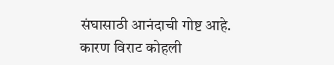संघासाठी आनंदाची गोष्ट आहे. कारण विराट कोहली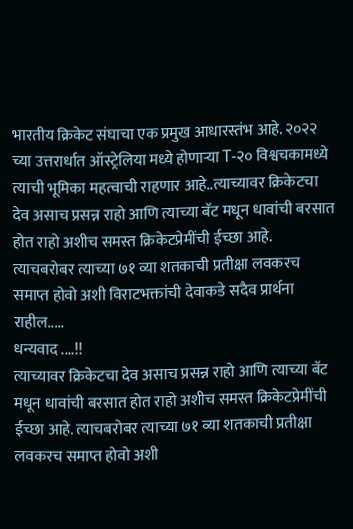भारतीय क्रिकेट संघाचा एक प्रमुख आधारस्तंभ आहे. २०२२ च्या उत्तरार्धात ऑस्ट्रेलिया मध्ये होणाऱ्या T-२० विश्वचकामध्ये त्याची भूमिका महत्वाची राहणार आहे..त्याच्यावर क्रिकेटचा देव असाच प्रसन्न राहो आणि त्याच्या बॅट मधून धावांची बरसात होत राहो अशीच समस्त क्रिकेटप्रेमींची ईच्छा आहे. त्याचबरोबर त्याच्या ७१ व्या शतकाची प्रतीक्षा लवकरच समाप्त होवो अशी विराटभक्तांची देवाकडे सदैव प्रार्थना राहील.....
धन्यवाद ....!!
त्याच्यावर क्रिकेटचा देव असाच प्रसन्न राहो आणि त्याच्या बॅट मधून धावांची बरसात होत राहो अशीच समस्त क्रिकेटप्रेमींची ईच्छा आहे. त्याचबरोबर त्याच्या ७१ व्या शतकाची प्रतीक्षा लवकरच समाप्त होवो अशी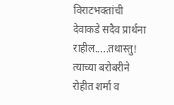विराटभक्तांची देवाकडे सदैव प्रार्थना राहील.....तथास्तु! त्याच्या बरोबरीने रोहीत शर्मा व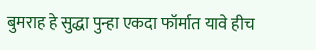बुमराह हे सुद्धा पुन्हा एकदा फॉर्मात यावे हीच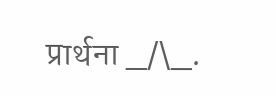प्रार्थना _/\_.